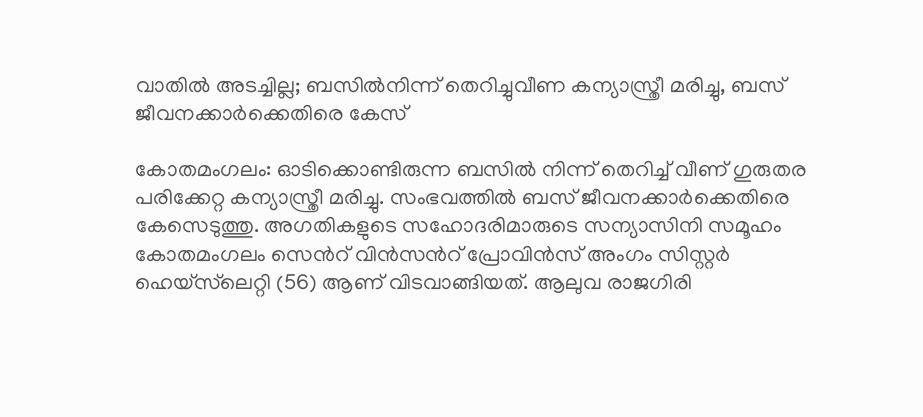വാതിൽ അടച്ചില്ല; ബസിൽനിന്ന് തെറിച്ചുവീണ കന്യാസ്ത്രീ മരിച്ചു, ബസ് ജീവനക്കാർക്കെതിരെ കേസ്

കോതമംഗലം: ഓടിക്കൊണ്ടിരുന്ന ബസിൽ നിന്ന് തെറിച്ച് വീണ് ഗുരുതര പരിക്കേറ്റ കന്യാസ്ത്രീ മരിച്ചു. സംഭവത്തിൽ ബസ് ജീവനക്കാർക്കെതിരെ കേസെടുത്തു. അഗതികളുടെ സഹോദരിമാരുടെ സന്യാസിനി സമൂഹം കോതമംഗലം സെന്‍റ് വിന്‍സന്‍റ് പ്രോവിന്‍സ് അംഗം സിസ്റ്റര്‍ ഹെയ്സ്‌ലെറ്റി (56) ആണ് വിടവാങ്ങിയത്. ആലുവ രാജഗിരി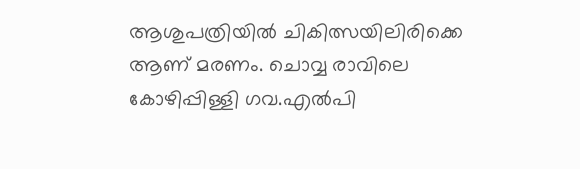ആശുപത്രിയില്‍ ചികിത്സയിലിരിക്കെ ആണ് മരണം. ചൊവ്വ രാവിലെ കോഴിപ്പിള്ളി ഗവ.എൽപി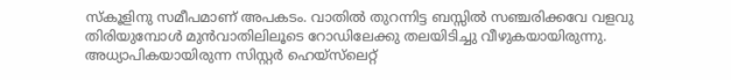സ്കൂളിനു സമീപമാണ് അപകടം. വാതിൽ തുറന്നിട്ട ബസ്സിൽ സഞ്ചരിക്കവേ വളവു തിരിയുമ്പോൾ മുൻവാതിലിലൂടെ റോഡിലേക്കു തലയിടിച്ചു വീഴുകയായിരുന്നു.
അധ്യാപികയായിരുന്ന സിസ്റ്റര്‍ ഹെയ്സ്‌ലെറ്റ്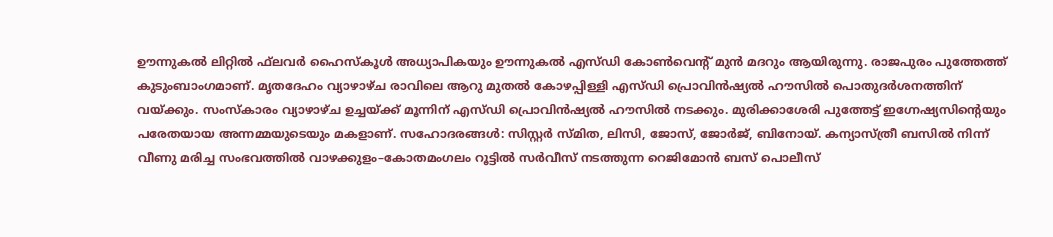ഊന്നുകല്‍ ലിറ്റില്‍ ഫ്‌ലവര്‍ ഹൈസ്‌കൂള്‍ അധ്യാപികയും ഊന്നുകല്‍ എസ്ഡി കോണ്‍വെന്‍റ് മുന്‍ മദറും ആയിരുന്നു. രാജപുരം പുത്തേത്ത് കുടുംബാംഗമാണ്. മൃതദേഹം വ്യാഴാഴ്ച രാവിലെ ആറു മുതല്‍ കോഴപ്പിള്ളി എസ്ഡി പ്രൊവിന്‍ഷ്യല്‍ ഹൗസില്‍ പൊതുദര്‍ശനത്തിന് വയ്ക്കും. സംസ്‌കാരം വ്യാഴാഴ്ച ഉച്ചയ്ക്ക് മൂന്നിന് എസ്ഡി പ്രൊവിന്‍ഷ്യല്‍ ഹൗസില്‍ നടക്കും. മുരിക്കാശേരി പുത്തേട്ട് ഇഗ്നേഷ്യസിന്റെയും പരേതയായ അന്നമ്മയുടെയും മകളാണ്. സഹോദരങ്ങൾ: സിസ്റ്റർ സ്മിത, ലിസി, ജോസ്, ജോർജ്, ബിനോയ്. കന്യാസ്ത്രീ ബസിൽ നിന്ന് വീണു മരിച്ച സംഭവത്തിൽ വാഴക്കുളം–കോതമംഗലം റൂട്ടിൽ സർവീസ് നടത്തുന്ന റെജിമോൻ ബസ് പൊലീസ്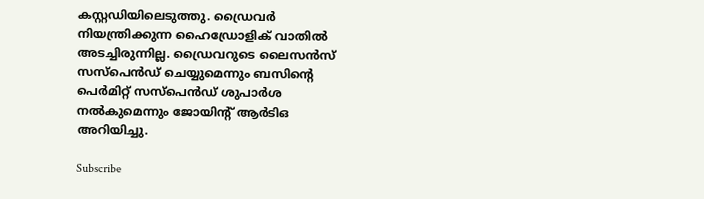കസ്റ്റഡിയിലെടുത്തു. ഡ്രൈവർ നിയന്ത്രിക്കുന്ന ഹൈഡ്രോളിക് വാതിൽ അടച്ചിരുന്നില്ല. ഡ്രൈവറുടെ ലൈസൻസ് സസ്പെൻഡ് ചെയ്യുമെന്നും ബസിന്റെ പെർമിറ്റ് സസ്പെൻഡ് ശുപാർശ നൽകുമെന്നും ജോയിന്റ് ആർടിഒ അറിയിച്ചു.

Subscribe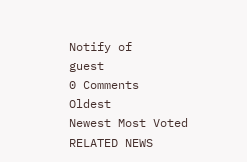Notify of
guest
0 Comments
Oldest
Newest Most Voted
RELATED NEWS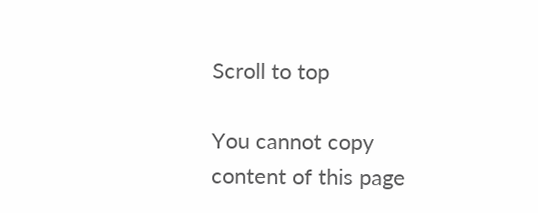Scroll to top

You cannot copy content of this page